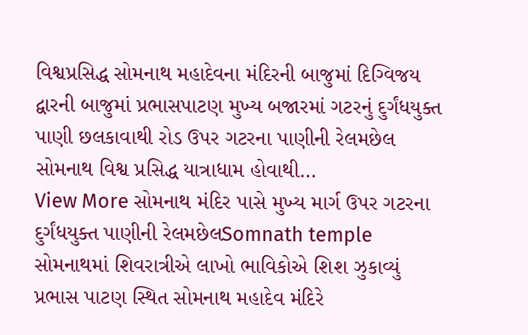વિશ્વપ્રસિદ્ધ સોમનાથ મહાદેવના મંદિરની બાજુમાં દિગ્વિજય દ્વારની બાજુમાં પ્રભાસપાટણ મુખ્ય બજારમાં ગટરનું દુર્ગંધયુક્ત પાણી છલકાવાથી રોડ ઉપર ગટરના પાણીની રેલમછેલ સોમનાથ વિશ્વ પ્રસિદ્ધ યાત્રાધામ હોવાથી…
View More સોમનાથ મંદિર પાસે મુખ્ય માર્ગ ઉપર ગટરના દુર્ગંધયુક્ત પાણીની રેલમછેલSomnath temple
સોમનાથમાં શિવરાત્રીએ લાખો ભાવિકોએ શિશ ઝુકાવ્યું
પ્રભાસ પાટણ સ્થિત સોમનાથ મહાદેવ મંદિરે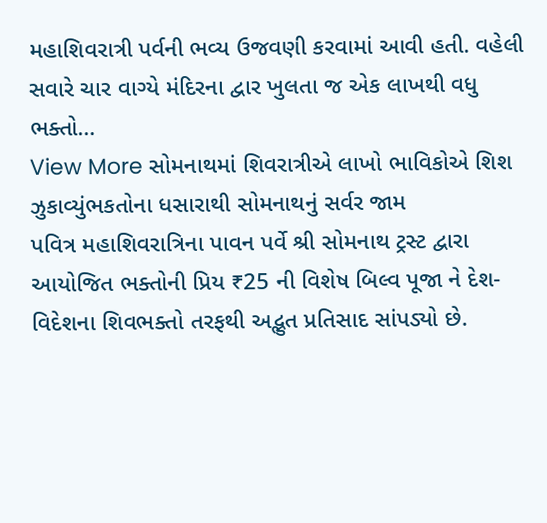મહાશિવરાત્રી પર્વની ભવ્ય ઉજવણી કરવામાં આવી હતી. વહેલી સવારે ચાર વાગ્યે મંદિરના દ્વાર ખુલતા જ એક લાખથી વધુ ભક્તો…
View More સોમનાથમાં શિવરાત્રીએ લાખો ભાવિકોએ શિશ ઝુકાવ્યુંભકતોના ધસારાથી સોમનાથનું સર્વર જામ
પવિત્ર મહાશિવરાત્રિના પાવન પર્વે શ્રી સોમનાથ ટ્રસ્ટ દ્વારા આયોજિત ભક્તોની પ્રિય ₹25 ની વિશેષ બિલ્વ પૂજા ને દેશ-વિદેશના શિવભક્તો તરફથી અદ્ભુત પ્રતિસાદ સાંપડ્યો છે.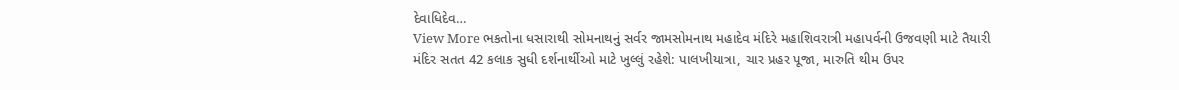દેવાધિદેવ…
View More ભકતોના ધસારાથી સોમનાથનું સર્વર જામસોમનાથ મહાદેવ મંદિરે મહાશિવરાત્રી મહાપર્વની ઉજવણી માટે તૈયારી
મંદિર સતત 42 કલાક સુધી દર્શનાર્થીઓ માટે ખુલ્લું રહેશે: પાલખીયાત્રા, ચાર પ્રહર પૂજા, મારુતિ થીમ ઉપર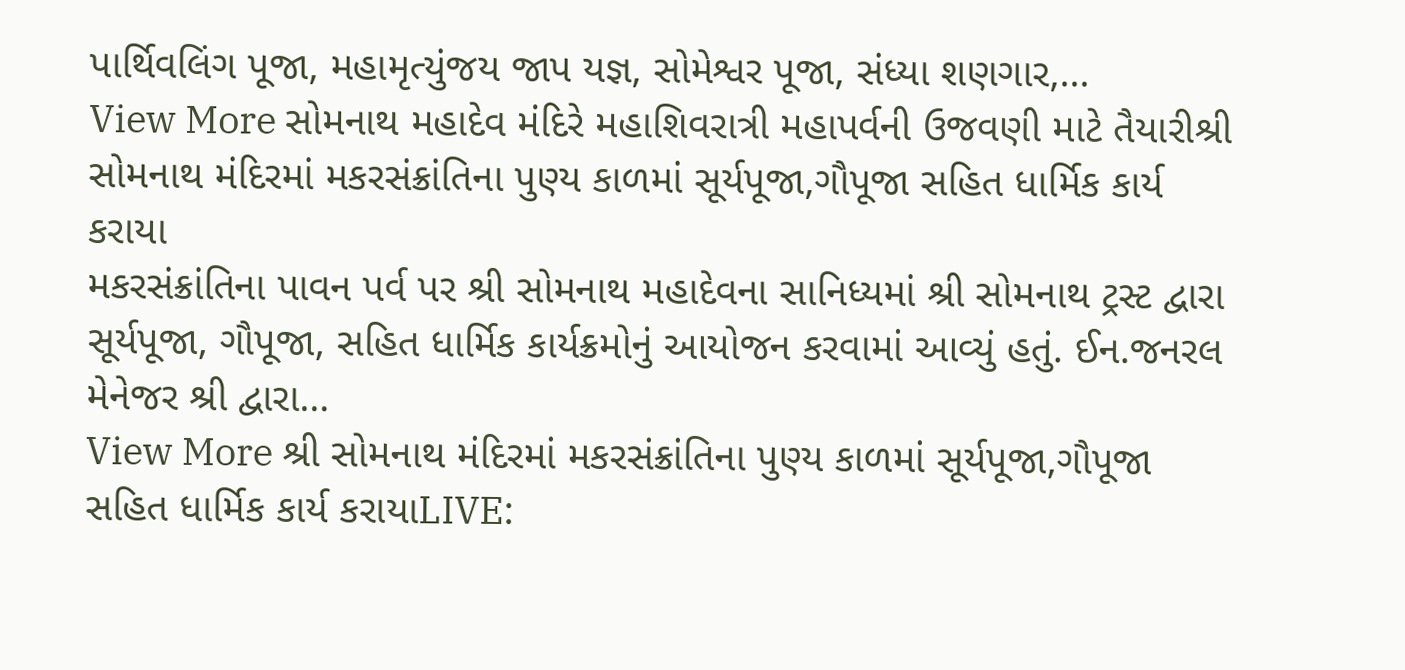પાર્થિવલિંગ પૂજા, મહામૃત્યુંજય જાપ યજ્ઞ, સોમેશ્વર પૂજા, સંધ્યા શણગાર,…
View More સોમનાથ મહાદેવ મંદિરે મહાશિવરાત્રી મહાપર્વની ઉજવણી માટે તૈયારીશ્રી સોમનાથ મંદિરમાં મકરસંક્રાંતિના પુણ્ય કાળમાં સૂર્યપૂજા,ગૌપૂજા સહિત ધાર્મિક કાર્ય કરાયા
મકરસંક્રાંતિના પાવન પર્વ પર શ્રી સોમનાથ મહાદેવના સાનિધ્યમાં શ્રી સોમનાથ ટ્રસ્ટ દ્વારા સૂર્યપૂજા, ગૌપૂજા, સહિત ધાર્મિક કાર્યક્રમોનું આયોજન કરવામાં આવ્યું હતું. ઈન.જનરલ મેનેજર શ્રી દ્વારા…
View More શ્રી સોમનાથ મંદિરમાં મકરસંક્રાંતિના પુણ્ય કાળમાં સૂર્યપૂજા,ગૌપૂજા સહિત ધાર્મિક કાર્ય કરાયાLIVE: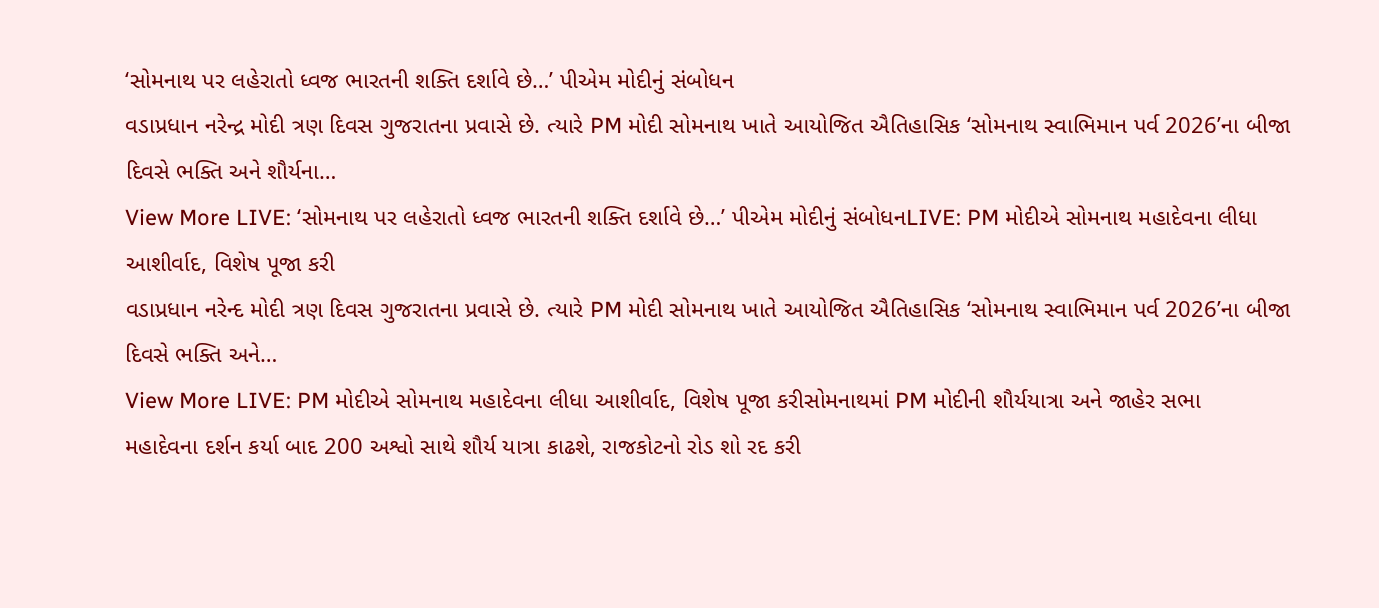‘સોમનાથ પર લહેરાતો ધ્વજ ભારતની શક્તિ દર્શાવે છે…’ પીએમ મોદીનું સંબોધન
વડાપ્રધાન નરેન્દ્ર મોદી ત્રણ દિવસ ગુજરાતના પ્રવાસે છે. ત્યારે PM મોદી સોમનાથ ખાતે આયોજિત ઐતિહાસિક ‘સોમનાથ સ્વાભિમાન પર્વ 2026’ના બીજા દિવસે ભક્તિ અને શૌર્યના…
View More LIVE: ‘સોમનાથ પર લહેરાતો ધ્વજ ભારતની શક્તિ દર્શાવે છે…’ પીએમ મોદીનું સંબોધનLIVE: PM મોદીએ સોમનાથ મહાદેવના લીધા આશીર્વાદ, વિશેષ પૂજા કરી
વડાપ્રધાન નરેન્દ મોદી ત્રણ દિવસ ગુજરાતના પ્રવાસે છે. ત્યારે PM મોદી સોમનાથ ખાતે આયોજિત ઐતિહાસિક ‘સોમનાથ સ્વાભિમાન પર્વ 2026’ના બીજા દિવસે ભક્તિ અને…
View More LIVE: PM મોદીએ સોમનાથ મહાદેવના લીધા આશીર્વાદ, વિશેષ પૂજા કરીસોમનાથમાં PM મોદીની શૌર્યયાત્રા અને જાહેર સભા
મહાદેવના દર્શન કર્યા બાદ 200 અશ્વો સાથે શૌર્ય યાત્રા કાઢશે, રાજકોટનો રોડ શો રદ કરી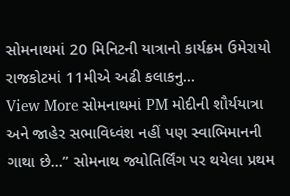સોમનાથમાં 20 મિનિટની યાત્રાનો કાર્યક્રમ ઉમેરાયો રાજકોટમાં 11મીએ અઢી કલાકનુ…
View More સોમનાથમાં PM મોદીની શૌર્યયાત્રા અને જાહેર સભાવિધ્વંશ નહીં પણ સ્વાભિમાનની ગાથા છે…” સોમનાથ જ્યોતિર્લિંગ પર થયેલા પ્રથમ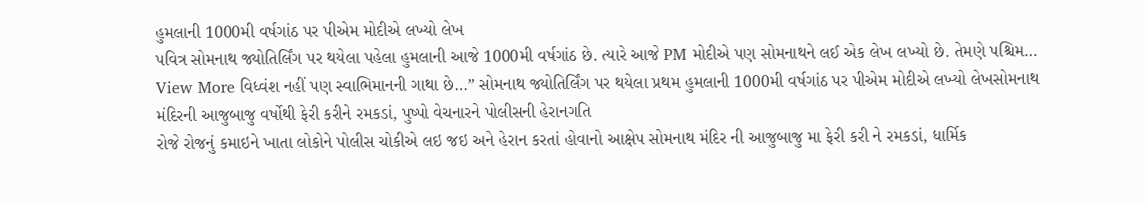હુમલાની 1000મી વર્ષગાંઠ પર પીએમ મોદીએ લખ્યો લેખ
પવિત્ર સોમનાથ જ્યોતિર્લિંગ પર થયેલા પહેલા હુમલાની આજે 1000મી વર્ષગાંઠ છે. ત્યારે આજે PM મોદીએ પણ સોમનાથને લઈ એક લેખ લખ્યો છે. તેમણે પશ્ચિમ…
View More વિધ્વંશ નહીં પણ સ્વાભિમાનની ગાથા છે…” સોમનાથ જ્યોતિર્લિંગ પર થયેલા પ્રથમ હુમલાની 1000મી વર્ષગાંઠ પર પીએમ મોદીએ લખ્યો લેખસોમનાથ મંદિરની આજુબાજુ વર્ષોથી ફેરી કરીને રમકડાં, પુષ્પો વેચનારને પોલીસની હેરાનગતિ
રોજે રોજનું કમાઇને ખાતા લોકોને પોલીસ ચોકીએ લઇ જઇ અને હેરાન કરતાં હોવાનો આક્ષેપ સોમનાથ મંદિર ની આજુબાજુ મા ફેરી કરી ને રમકડાં, ધાર્મિક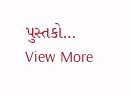પુસ્તકો…
View More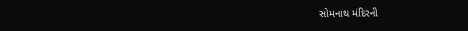સોમનાથ મંદિરની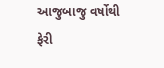આજુબાજુ વર્ષોથી ફેરી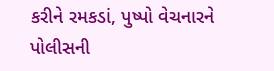કરીને રમકડાં, પુષ્પો વેચનારને પોલીસની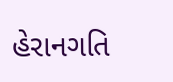હેરાનગતિ